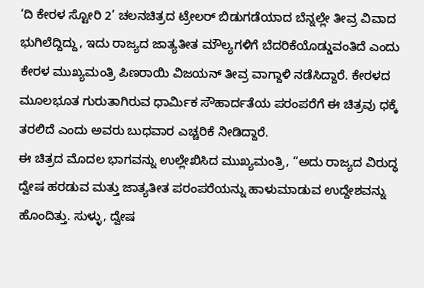‘ದಿ ಕೇರಳ ಸ್ಟೋರಿ 2’ ಚಲನಚಿತ್ರದ ಟ್ರೇಲರ್ ಬಿಡುಗಡೆಯಾದ ಬೆನ್ನಲ್ಲೇ ತೀವ್ರ ವಿವಾದ ಭುಗಿಲೆದ್ದಿದ್ದು, ಇದು ರಾಜ್ಯದ ಜಾತ್ಯತೀತ ಮೌಲ್ಯಗಳಿಗೆ ಬೆದರಿಕೆಯೊಡ್ಡುವಂತಿದೆ ಎಂದು ಕೇರಳ ಮುಖ್ಯಮಂತ್ರಿ ಪಿಣರಾಯಿ ವಿಜಯನ್ ತೀವ್ರ ವಾಗ್ದಾಳಿ ನಡೆಸಿದ್ದಾರೆ. ಕೇರಳದ ಮೂಲಭೂತ ಗುರುತಾಗಿರುವ ಧಾರ್ಮಿಕ ಸೌಹಾರ್ದತೆಯ ಪರಂಪರೆಗೆ ಈ ಚಿತ್ರವು ಧಕ್ಕೆ ತರಲಿದೆ ಎಂದು ಅವರು ಬುಧವಾರ ಎಚ್ಚರಿಕೆ ನೀಡಿದ್ದಾರೆ.
ಈ ಚಿತ್ರದ ಮೊದಲ ಭಾಗವನ್ನು ಉಲ್ಲೇಖಿಸಿದ ಮುಖ್ಯಮಂತ್ರಿ, “ಅದು ರಾಜ್ಯದ ವಿರುದ್ಧ ದ್ವೇಷ ಹರಡುವ ಮತ್ತು ಜಾತ್ಯತೀತ ಪರಂಪರೆಯನ್ನು ಹಾಳುಮಾಡುವ ಉದ್ದೇಶವನ್ನು ಹೊಂದಿತ್ತು. ಸುಳ್ಳು, ದ್ವೇಷ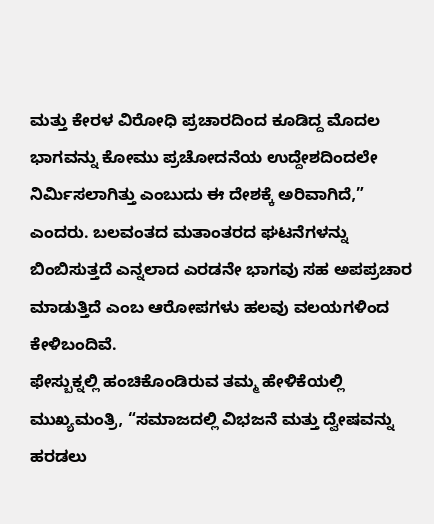ಮತ್ತು ಕೇರಳ ವಿರೋಧಿ ಪ್ರಚಾರದಿಂದ ಕೂಡಿದ್ದ ಮೊದಲ ಭಾಗವನ್ನು ಕೋಮು ಪ್ರಚೋದನೆಯ ಉದ್ದೇಶದಿಂದಲೇ ನಿರ್ಮಿಸಲಾಗಿತ್ತು ಎಂಬುದು ಈ ದೇಶಕ್ಕೆ ಅರಿವಾಗಿದೆ,” ಎಂದರು. ಬಲವಂತದ ಮತಾಂತರದ ಘಟನೆಗಳನ್ನು ಬಿಂಬಿಸುತ್ತದೆ ಎನ್ನಲಾದ ಎರಡನೇ ಭಾಗವು ಸಹ ಅಪಪ್ರಚಾರ ಮಾಡುತ್ತಿದೆ ಎಂಬ ಆರೋಪಗಳು ಹಲವು ವಲಯಗಳಿಂದ ಕೇಳಿಬಂದಿವೆ.
ಫೇಸ್ಬುಕ್ನಲ್ಲಿ ಹಂಚಿಕೊಂಡಿರುವ ತಮ್ಮ ಹೇಳಿಕೆಯಲ್ಲಿ ಮುಖ್ಯಮಂತ್ರಿ, “ಸಮಾಜದಲ್ಲಿ ವಿಭಜನೆ ಮತ್ತು ದ್ವೇಷವನ್ನು ಹರಡಲು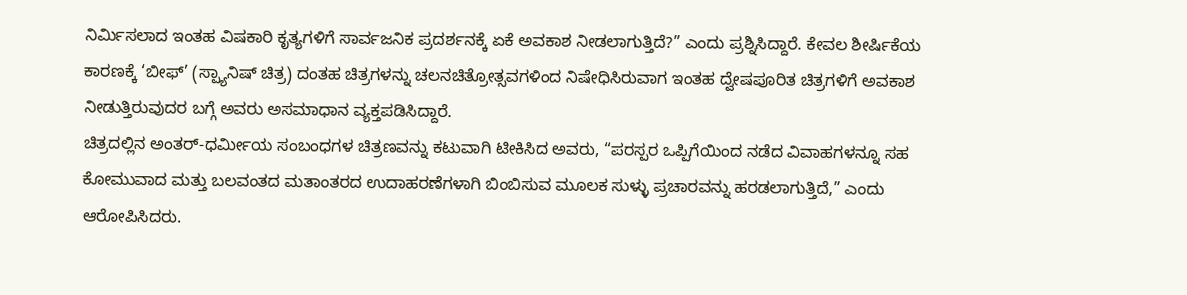ನಿರ್ಮಿಸಲಾದ ಇಂತಹ ವಿಷಕಾರಿ ಕೃತ್ಯಗಳಿಗೆ ಸಾರ್ವಜನಿಕ ಪ್ರದರ್ಶನಕ್ಕೆ ಏಕೆ ಅವಕಾಶ ನೀಡಲಾಗುತ್ತಿದೆ?” ಎಂದು ಪ್ರಶ್ನಿಸಿದ್ದಾರೆ. ಕೇವಲ ಶೀರ್ಷಿಕೆಯ ಕಾರಣಕ್ಕೆ ‘ಬೀಫ್’ (ಸ್ಪ್ಯಾನಿಷ್ ಚಿತ್ರ) ದಂತಹ ಚಿತ್ರಗಳನ್ನು ಚಲನಚಿತ್ರೋತ್ಸವಗಳಿಂದ ನಿಷೇಧಿಸಿರುವಾಗ ಇಂತಹ ದ್ವೇಷಪೂರಿತ ಚಿತ್ರಗಳಿಗೆ ಅವಕಾಶ ನೀಡುತ್ತಿರುವುದರ ಬಗ್ಗೆ ಅವರು ಅಸಮಾಧಾನ ವ್ಯಕ್ತಪಡಿಸಿದ್ದಾರೆ.
ಚಿತ್ರದಲ್ಲಿನ ಅಂತರ್-ಧರ್ಮೀಯ ಸಂಬಂಧಗಳ ಚಿತ್ರಣವನ್ನು ಕಟುವಾಗಿ ಟೀಕಿಸಿದ ಅವರು, “ಪರಸ್ಪರ ಒಪ್ಪಿಗೆಯಿಂದ ನಡೆದ ವಿವಾಹಗಳನ್ನೂ ಸಹ ಕೋಮುವಾದ ಮತ್ತು ಬಲವಂತದ ಮತಾಂತರದ ಉದಾಹರಣೆಗಳಾಗಿ ಬಿಂಬಿಸುವ ಮೂಲಕ ಸುಳ್ಳು ಪ್ರಚಾರವನ್ನು ಹರಡಲಾಗುತ್ತಿದೆ,” ಎಂದು ಆರೋಪಿಸಿದರು.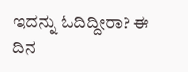ಇದನ್ನು ಓದಿದ್ದೀರಾ? ಈ ದಿನ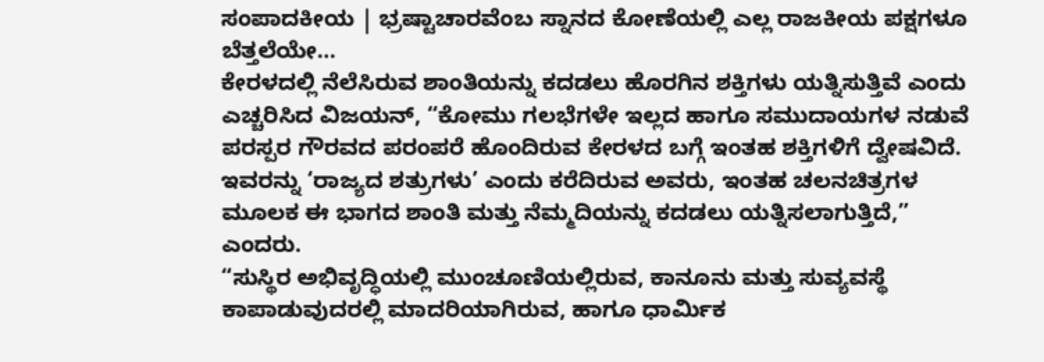ಸಂಪಾದಕೀಯ | ಭ್ರಷ್ಟಾಚಾರವೆಂಬ ಸ್ನಾನದ ಕೋಣೆಯಲ್ಲಿ ಎಲ್ಲ ರಾಜಕೀಯ ಪಕ್ಷಗಳೂ ಬೆತ್ತಲೆಯೇ…
ಕೇರಳದಲ್ಲಿ ನೆಲೆಸಿರುವ ಶಾಂತಿಯನ್ನು ಕದಡಲು ಹೊರಗಿನ ಶಕ್ತಿಗಳು ಯತ್ನಿಸುತ್ತಿವೆ ಎಂದು ಎಚ್ಚರಿಸಿದ ವಿಜಯನ್, “ಕೋಮು ಗಲಭೆಗಳೇ ಇಲ್ಲದ ಹಾಗೂ ಸಮುದಾಯಗಳ ನಡುವೆ ಪರಸ್ಪರ ಗೌರವದ ಪರಂಪರೆ ಹೊಂದಿರುವ ಕೇರಳದ ಬಗ್ಗೆ ಇಂತಹ ಶಕ್ತಿಗಳಿಗೆ ದ್ವೇಷವಿದೆ. ಇವರನ್ನು ‘ರಾಜ್ಯದ ಶತ್ರುಗಳು’ ಎಂದು ಕರೆದಿರುವ ಅವರು, ಇಂತಹ ಚಲನಚಿತ್ರಗಳ ಮೂಲಕ ಈ ಭಾಗದ ಶಾಂತಿ ಮತ್ತು ನೆಮ್ಮದಿಯನ್ನು ಕದಡಲು ಯತ್ನಿಸಲಾಗುತ್ತಿದೆ,” ಎಂದರು.
“ಸುಸ್ಥಿರ ಅಭಿವೃದ್ಧಿಯಲ್ಲಿ ಮುಂಚೂಣಿಯಲ್ಲಿರುವ, ಕಾನೂನು ಮತ್ತು ಸುವ್ಯವಸ್ಥೆ ಕಾಪಾಡುವುದರಲ್ಲಿ ಮಾದರಿಯಾಗಿರುವ, ಹಾಗೂ ಧಾರ್ಮಿಕ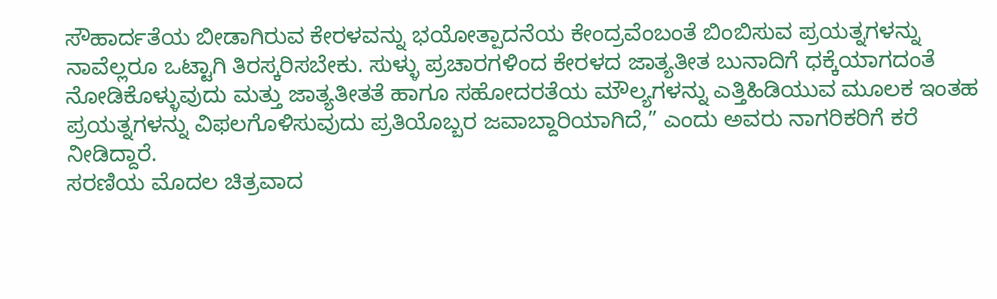ಸೌಹಾರ್ದತೆಯ ಬೀಡಾಗಿರುವ ಕೇರಳವನ್ನು ಭಯೋತ್ಪಾದನೆಯ ಕೇಂದ್ರವೆಂಬಂತೆ ಬಿಂಬಿಸುವ ಪ್ರಯತ್ನಗಳನ್ನು ನಾವೆಲ್ಲರೂ ಒಟ್ಟಾಗಿ ತಿರಸ್ಕರಿಸಬೇಕು. ಸುಳ್ಳು ಪ್ರಚಾರಗಳಿಂದ ಕೇರಳದ ಜಾತ್ಯತೀತ ಬುನಾದಿಗೆ ಧಕ್ಕೆಯಾಗದಂತೆ ನೋಡಿಕೊಳ್ಳುವುದು ಮತ್ತು ಜಾತ್ಯತೀತತೆ ಹಾಗೂ ಸಹೋದರತೆಯ ಮೌಲ್ಯಗಳನ್ನು ಎತ್ತಿಹಿಡಿಯುವ ಮೂಲಕ ಇಂತಹ ಪ್ರಯತ್ನಗಳನ್ನು ವಿಫಲಗೊಳಿಸುವುದು ಪ್ರತಿಯೊಬ್ಬರ ಜವಾಬ್ದಾರಿಯಾಗಿದೆ,” ಎಂದು ಅವರು ನಾಗರಿಕರಿಗೆ ಕರೆ ನೀಡಿದ್ದಾರೆ.
ಸರಣಿಯ ಮೊದಲ ಚಿತ್ರವಾದ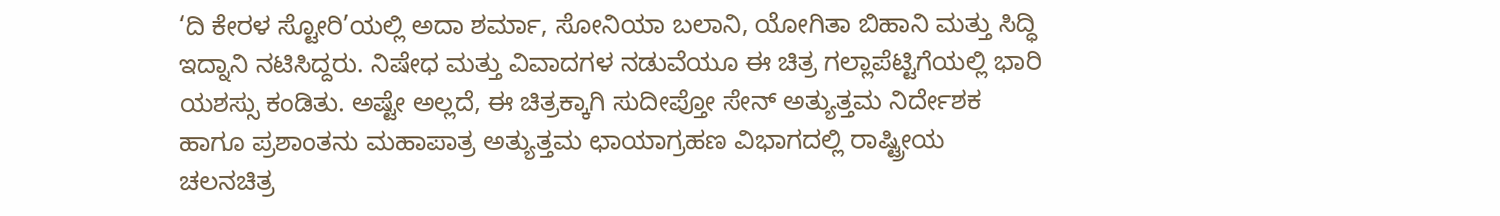‘ದಿ ಕೇರಳ ಸ್ಟೋರಿ’ಯಲ್ಲಿ ಅದಾ ಶರ್ಮಾ, ಸೋನಿಯಾ ಬಲಾನಿ, ಯೋಗಿತಾ ಬಿಹಾನಿ ಮತ್ತು ಸಿದ್ಧಿ ಇದ್ನಾನಿ ನಟಿಸಿದ್ದರು. ನಿಷೇಧ ಮತ್ತು ವಿವಾದಗಳ ನಡುವೆಯೂ ಈ ಚಿತ್ರ ಗಲ್ಲಾಪೆಟ್ಟಿಗೆಯಲ್ಲಿ ಭಾರಿ ಯಶಸ್ಸು ಕಂಡಿತು. ಅಷ್ಟೇ ಅಲ್ಲದೆ, ಈ ಚಿತ್ರಕ್ಕಾಗಿ ಸುದೀಪ್ತೋ ಸೇನ್ ಅತ್ಯುತ್ತಮ ನಿರ್ದೇಶಕ ಹಾಗೂ ಪ್ರಶಾಂತನು ಮಹಾಪಾತ್ರ ಅತ್ಯುತ್ತಮ ಛಾಯಾಗ್ರಹಣ ವಿಭಾಗದಲ್ಲಿ ರಾಷ್ಟ್ರೀಯ ಚಲನಚಿತ್ರ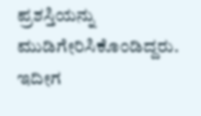ಪ್ರಶಸ್ತಿಯನ್ನು ಮುಡಿಗೇರಿಸಿಕೊಂಡಿದ್ದರು.
ಇದೀಗ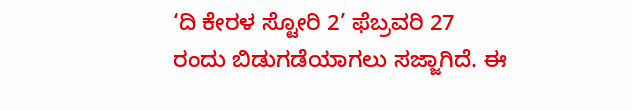‘ದಿ ಕೇರಳ ಸ್ಟೋರಿ 2’ ಫೆಬ್ರವರಿ 27 ರಂದು ಬಿಡುಗಡೆಯಾಗಲು ಸಜ್ಜಾಗಿದೆ. ಈ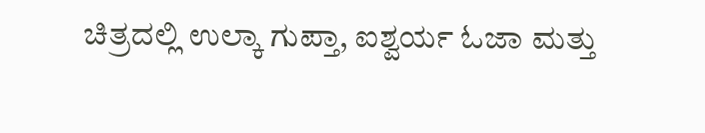ಚಿತ್ರದಲ್ಲಿ ಉಲ್ಕಾ ಗುಪ್ತಾ, ಐಶ್ವರ್ಯ ಓಜಾ ಮತ್ತು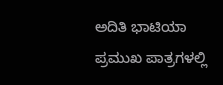ಅದಿತಿ ಭಾಟಿಯಾ ಪ್ರಮುಖ ಪಾತ್ರಗಳಲ್ಲಿ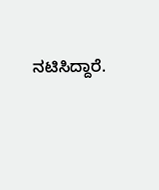ನಟಿಸಿದ್ದಾರೆ.